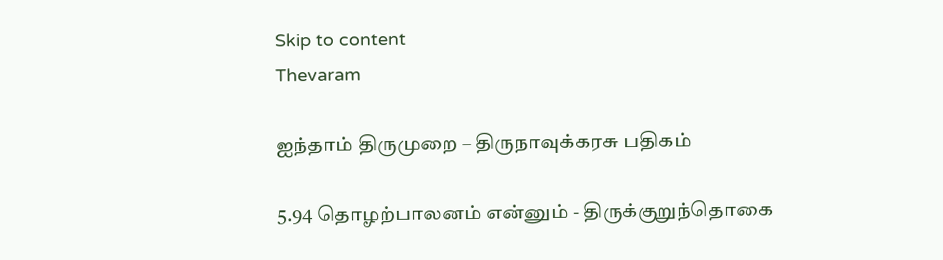Skip to content
Thevaram

ஐந்தாம் திருமுறை – திருநாவுக்கரசு பதிகம்

5.94 தொழற்பாலனம் என்னும் - திருக்குறுந்தொகை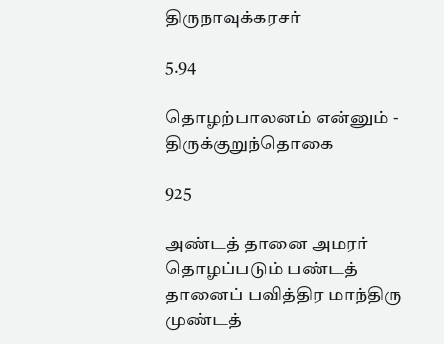திருநாவுக்கரசர்

5.94

தொழற்பாலனம் என்னும் - திருக்குறுந்தொகை

925

அண்டத் தானை அமரர் தொழப்படும் பண்டத் தானைப் பவித்திர மாந்திரு முண்டத்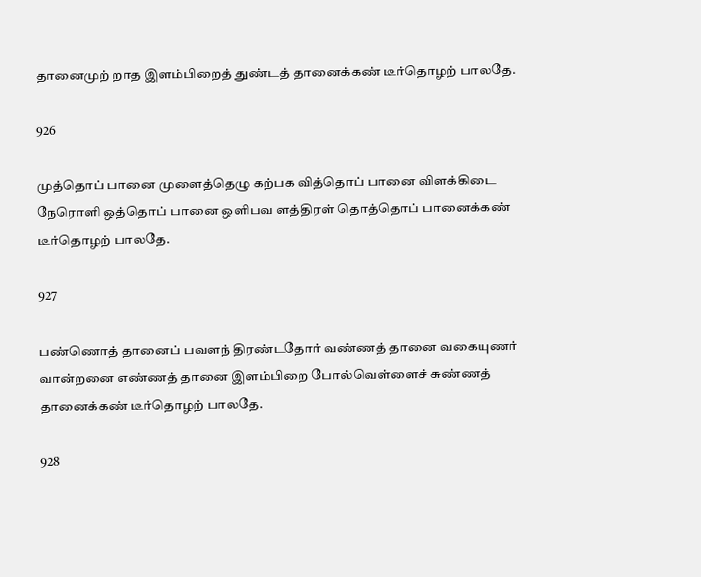தானைமுற் றாத இளம்பிறைத் துண்டத் தானைக்கண் டீர்தொழற் பாலதே.

926

முத்தொப் பானை முளைத்தெழு கற்பக வித்தொப் பானை விளக்கிடை நேரொளி ஒத்தொப் பானை ஒளிபவ ளத்திரள் தொத்தொப் பானைக்கண் டீர்தொழற் பாலதே.

927

பண்ணொத் தானைப் பவளந் திரண்டதோர் வண்ணத் தானை வகையுணர் வான்றனை எண்ணத் தானை இளம்பிறை போல்வெள்ளைச் சுண்ணத் தானைக்கண் டீர்தொழற் பாலதே.

928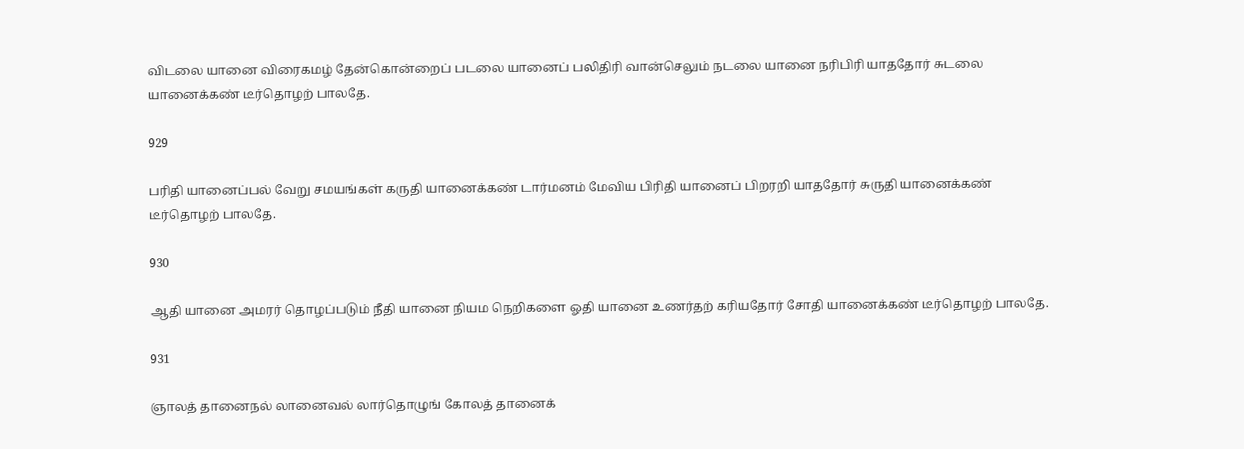விடலை யானை விரைகமழ் தேன்கொன்றைப் படலை யானைப் பலிதிரி வான்செலும் நடலை யானை நரிபிரி யாததோர் சுடலை யானைக்கண் டீர்தொழற் பாலதே.

929

பரிதி யானைப்பல் வேறு சமயங்கள் கருதி யானைக்கண் டார்மனம் மேவிய பிரிதி யானைப் பிறரறி யாததோர் சுருதி யானைக்கண் டீர்தொழற் பாலதே.

930

ஆதி யானை அமரர் தொழப்படும் நீதி யானை நியம நெறிகளை ஓதி யானை உணர்தற் கரியதோர் சோதி யானைக்கண் டீர்தொழற் பாலதே.

931

ஞாலத் தானைநல் லானைவல் லார்தொழுங் கோலத் தானைக்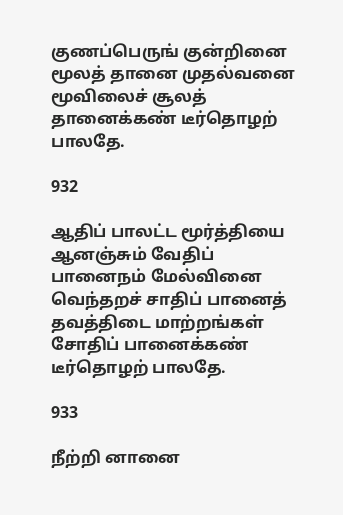குணப்பெருங் குன்றினை மூலத் தானை முதல்வனை மூவிலைச் சூலத் தானைக்கண் டீர்தொழற் பாலதே.

932

ஆதிப் பாலட்ட மூர்த்தியை ஆனஞ்சும் வேதிப் பானைநம் மேல்வினை வெந்தறச் சாதிப் பானைத் தவத்திடை மாற்றங்கள் சோதிப் பானைக்கண் டீர்தொழற் பாலதே.

933

நீற்றி னானை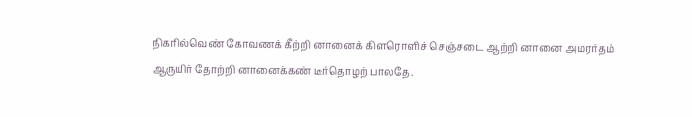நிகரில்வெண் கோவணக் கீற்றி னானைக் கிளரொளிச் செஞ்சடை ஆற்றி னானை அமரர்தம் ஆருயிர் தோற்றி னானைக்கண் டீர்தொழற் பாலதே.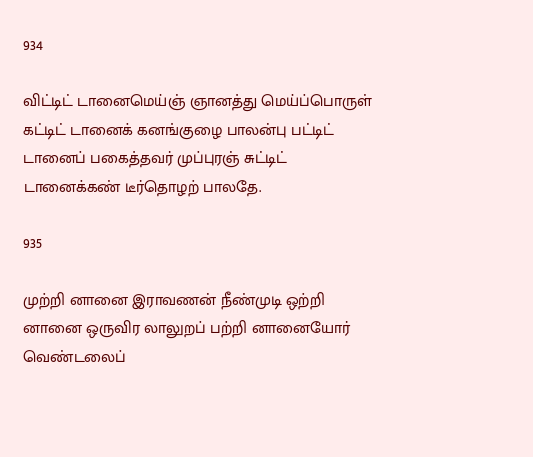934

விட்டிட் டானைமெய்ஞ் ஞானத்து மெய்ப்பொருள் கட்டிட் டானைக் கனங்குழை பாலன்பு பட்டிட் டானைப் பகைத்தவர் முப்புரஞ் சுட்டிட் டானைக்கண் டீர்தொழற் பாலதே.

935

முற்றி னானை இராவணன் நீண்முடி ஒற்றி னானை ஒருவிர லாலுறப் பற்றி னானையோர் வெண்டலைப்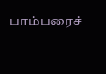பாம்பரைச்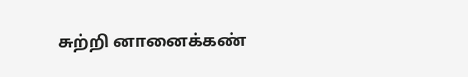சுற்றி னானைக்கண்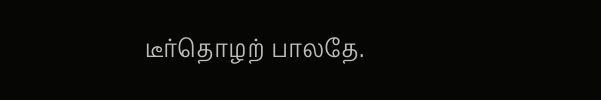டீர்தொழற் பாலதே.